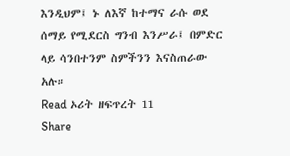እንዲህም፤ ኑ ለእኛ ከተማና ራሱ ወደ ሰማይ የሚደርስ ግንብ እንሥራ፤ በምድር ላይ ሳንበተንም ስምችንን እናስጠራው አሉ።
Read ኦሪት ዘፍጥረት 11
Share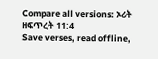Compare all versions: ኦሪት ዘፍጥረት 11:4
Save verses, read offline,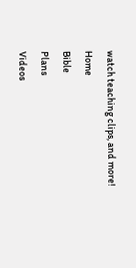watch teaching clips, and more!
Home
Bible
Plans
Videos